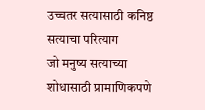उच्चतर सत्यासाठी कनिष्ठ सत्याचा परित्याग
जो मनुष्य सत्याच्या शोधासाठी प्रामाणिकपणे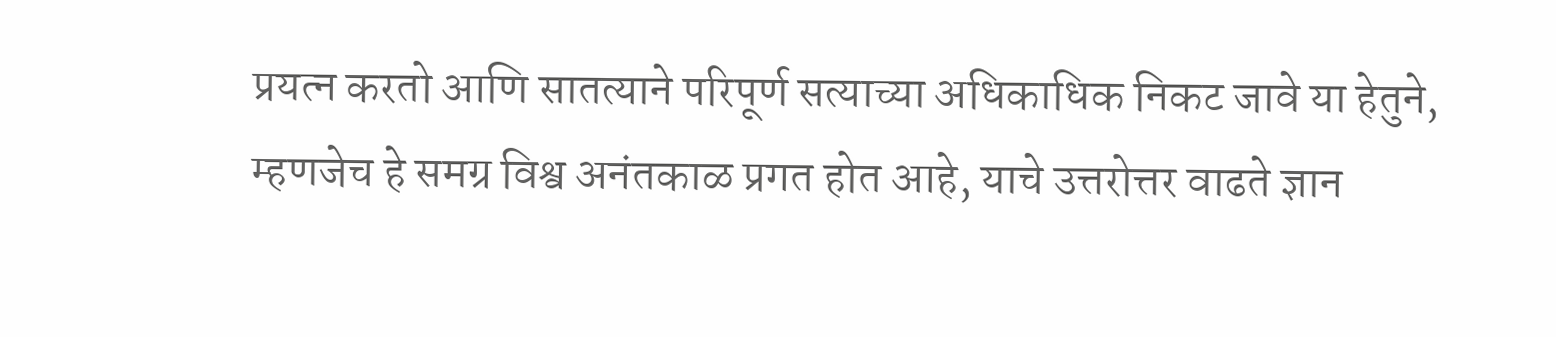प्रयत्न करतो आणि सातत्याने परिपूर्ण सत्याच्या अधिकाधिक निकट जावे या हेतुने, म्हणजेच हे समग्र विश्व अनंतकाळ प्रगत होत आहे, याचे उत्तरोत्तर वाढते ज्ञान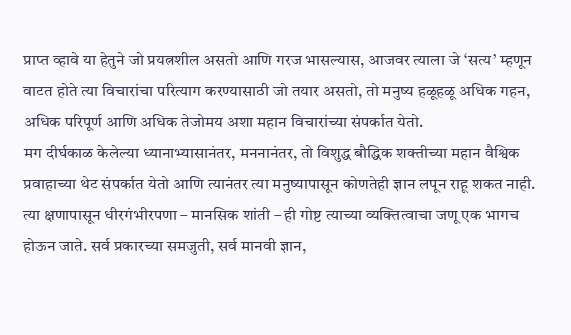प्राप्त व्हावे या हेतुने जो प्रयत्नशील असतो आणि गरज भासल्यास, आजवर त्याला जे ‘सत्य’ म्हणून वाटत होते त्या विचारांचा परित्याग करण्यासाठी जो तयार असतो, तो मनुष्य हळूहळू अधिक गहन, अधिक परिपूर्ण आणि अधिक तेजोमय अशा महान विचारांच्या संपर्कात येतो.
मग दीर्घकाळ केलेल्या ध्यानाभ्यासानंतर, मननानंतर, तो विशुद्ध बौद्धिक शक्तीच्या महान वैश्विक प्रवाहाच्या थेट संपर्कात येतो आणि त्यानंतर त्या मनुष्यापासून कोणतेही ज्ञान लपून राहू शकत नाही. त्या क्षणापासून धीरगंभीरपणा – मानसिक शांती – ही गोष्ट त्याच्या व्यक्तित्वाचा जणू एक भागच होऊन जाते. सर्व प्रकारच्या समजुती, सर्व मानवी ज्ञान,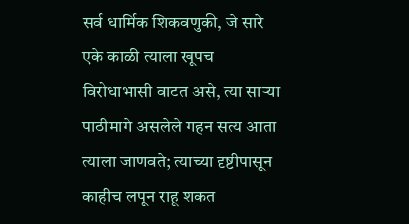सर्व धार्मिक शिकवणुकी, जे सारे एके काळी त्याला खूपच विरोधाभासी वाटत असे, त्या साऱ्या पाठीमागे असलेले गहन सत्य आता त्याला जाणवते; त्याच्या दृष्टीपासून काहीच लपून राहू शकत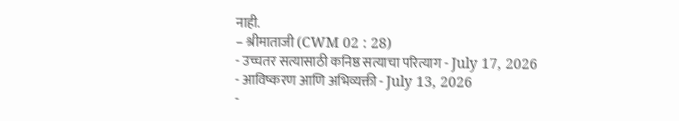नाही.
– श्रीमाताजी (CWM 02 : 28)
- उच्चतर सत्यासाठी कनिष्ठ सत्याचा परित्याग - July 17, 2026
- आविष्करण आणि अभिव्यक्ती - July 13, 2026
-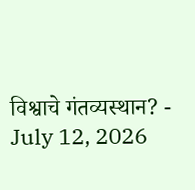विश्वाचे गंतव्यस्थान? - July 12, 2026